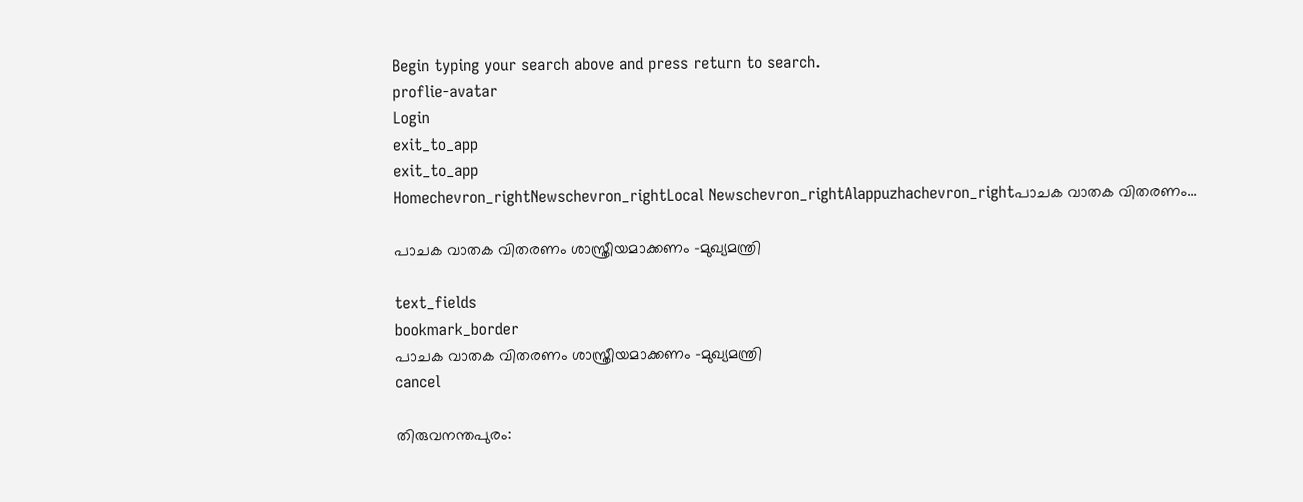Begin typing your search above and press return to search.
proflie-avatar
Login
exit_to_app
exit_to_app
Homechevron_rightNewschevron_rightLocal Newschevron_rightAlappuzhachevron_rightപാചക വാതക വിതരണം...

പാചക വാതക വിതരണം ശാസ്ത്രീയമാക്കണം -മുഖ്യമന്ത്രി

text_fields
bookmark_border
പാചക വാതക വിതരണം ശാസ്ത്രീയമാക്കണം -മുഖ്യമന്ത്രി
cancel

തിരുവനന്തപുരം: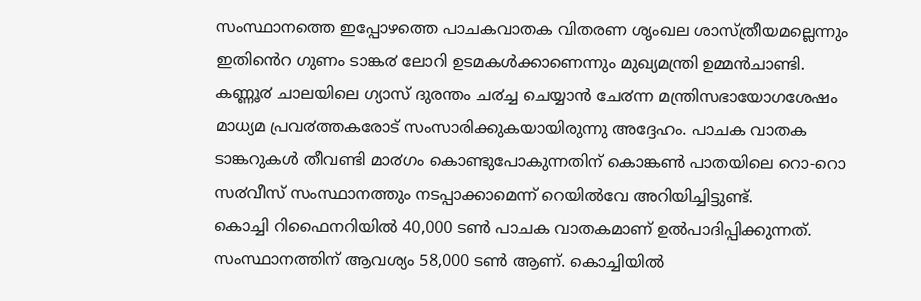സംസ്ഥാനത്തെ ഇപ്പോഴത്തെ പാചകവാതക വിതരണ ശൃംഖല ശാസ്ത്രീയമല്ലെന്നും ഇതിൻെറ ഗുണം ടാങ്ക൪ ലോറി ഉടമകൾക്കാണെന്നും മുഖ്യമന്ത്രി ഉമ്മൻചാണ്ടി. കണ്ണൂ൪ ചാലയിലെ ഗ്യാസ് ദുരന്തം ച൪ച്ച ചെയ്യാൻ ചേ൪ന്ന മന്ത്രിസഭായോഗശേഷം മാധ്യമ പ്രവ൪ത്തകരോട് സംസാരിക്കുകയായിരുന്നു അദ്ദേഹം. പാചക വാതക ടാങ്കറുകൾ തീവണ്ടി മാ൪ഗം കൊണ്ടുപോകുന്നതിന് കൊങ്കൺ പാതയിലെ റൊ-റൊ സ൪വീസ് സംസ്ഥാനത്തും നടപ്പാക്കാമെന്ന് റെയിൽവേ അറിയിച്ചിട്ടുണ്ട്.
കൊച്ചി റിഫൈനറിയിൽ 40,000 ടൺ പാചക വാതകമാണ് ഉൽപാദിപ്പിക്കുന്നത്. സംസ്ഥാനത്തിന് ആവശ്യം 58,000 ടൺ ആണ്. കൊച്ചിയിൽ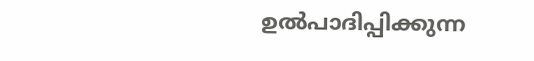ഉൽപാദിപ്പിക്കുന്ന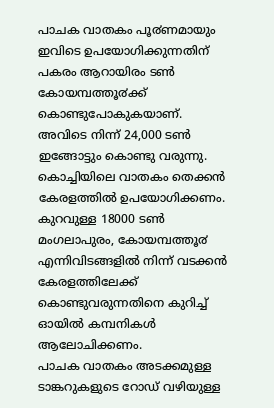പാചക വാതകം പൂ൪ണമായും ഇവിടെ ഉപയോഗിക്കുന്നതിന് പകരം ആറായിരം ടൺ കോയമ്പത്തൂ൪ക്ക് കൊണ്ടുപോകുകയാണ്. അവിടെ നിന്ന് 24,000 ടൺ ഇങ്ങോട്ടും കൊണ്ടു വരുന്നു. കൊച്ചിയിലെ വാതകം തെക്കൻ കേരളത്തിൽ ഉപയോഗിക്കണം. കുറവുള്ള 18000 ടൺ മംഗലാപുരം, കോയമ്പത്തൂ൪ എന്നിവിടങ്ങളിൽ നിന്ന് വടക്കൻ കേരളത്തിലേക്ക് കൊണ്ടുവരുന്നതിനെ കുറിച്ച് ഓയിൽ കമ്പനികൾ ആലോചിക്കണം.
പാചക വാതകം അടക്കമുള്ള ടാങ്കറുകളുടെ റോഡ് വഴിയുള്ള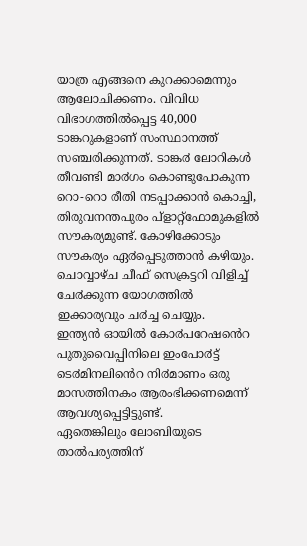യാത്ര എങ്ങനെ കുറക്കാമെന്നും ആലോചിക്കണം. വിവിധ വിഭാഗത്തിൽപ്പെട്ട 40,000 ടാങ്കറുകളാണ് സംസ്ഥാനത്ത് സഞ്ചരിക്കുന്നത്. ടാങ്ക൪ ലോറികൾ തീവണ്ടി മാ൪ഗം കൊണ്ടുപോകുന്ന റൊ-റൊ രീതി നടപ്പാക്കാൻ കൊച്ചി, തിരുവനന്തപുരം പ്ളാറ്റ്ഫോമുകളിൽ സൗകര്യമുണ്ട്. കോഴിക്കോടും സൗകര്യം ഏ൪പ്പെടുത്താൻ കഴിയും. ചൊവ്വാഴ്ച ചീഫ് സെക്രട്ടറി വിളിച്ച് ചേ൪ക്കുന്ന യോഗത്തിൽ ഇക്കാര്യവും ച൪ച്ച ചെയ്യും.
ഇന്ത്യൻ ഓയിൽ കോ൪പറേഷൻെറ പുതുവൈപ്പിനിലെ ഇംപോ൪ട്ട് ടെ൪മിനലിൻെറ നി൪മാണം ഒരു മാസത്തിനകം ആരംഭിക്കണമെന്ന് ആവശ്യപ്പെട്ടിട്ടുണ്ട്.
ഏതെങ്കിലും ലോബിയുടെ താൽപര്യത്തിന്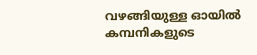വഴങ്ങിയുള്ള ഓയിൽ കമ്പനികളുടെ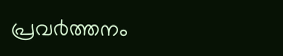പ്രവ൪ത്തനം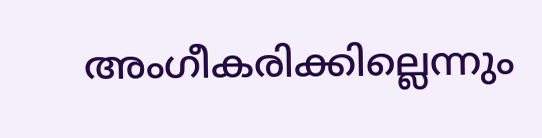അംഗീകരിക്കില്ലെന്നും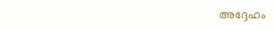അദ്ദേഹം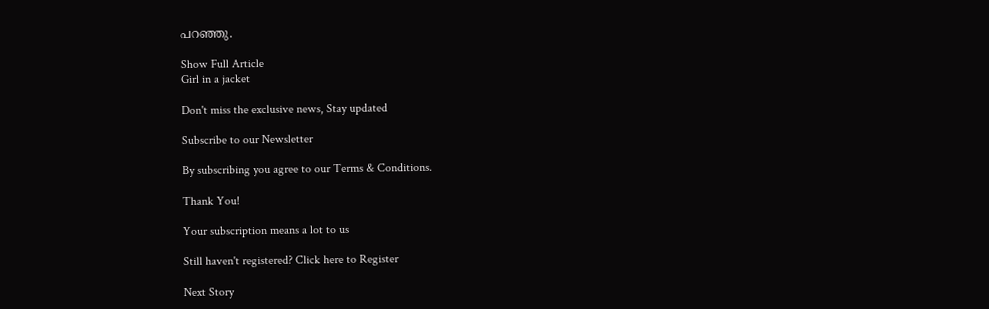പറഞ്ഞു.

Show Full Article
Girl in a jacket

Don't miss the exclusive news, Stay updated

Subscribe to our Newsletter

By subscribing you agree to our Terms & Conditions.

Thank You!

Your subscription means a lot to us

Still haven't registered? Click here to Register

Next Story